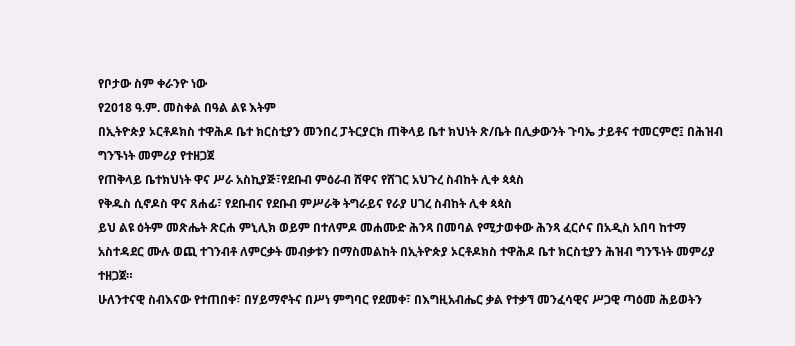የቦታው ስም ቀራንዮ ነው
የ2018 ዓ.ም. መስቀል በዓል ልዩ እትም
በኢትዮጵያ ኦርቶዶክስ ተዋሕዶ ቤተ ክርስቲያን መንበረ ፓትርያርክ ጠቅላይ ቤተ ክህነት ጽ/ቤት በሊቃውንት ጉባኤ ታይቶና ተመርምሮ፤ በሕዝብ ግንኙነት መምሪያ የተዘጋጀ
የጠቅላይ ቤተክህነት ዋና ሥራ አስኪያጅ፣የደቡብ ምዕራብ ሸዋና የሸገር አህጉረ ስብከት ሊቀ ጳጳስ
የቅዱስ ሲኖዶስ ዋና ጸሐፊ፣ የደቡብና የደቡብ ምሥራቅ ትግራይና የራያ ሀገረ ስብከት ሊቀ ጳጳስ
ይህ ልዩ ዕትም መጽሔት ጽርሐ ምኒሊክ ወይም በተለምዶ መሐሙድ ሕንጻ በመባል የሚታወቀው ሕንጻ ፈርሶና በአዲስ አበባ ከተማ አስተዳደር ሙሉ ወጪ ተገንብቶ ለምርቃት መብቃቱን በማስመልከት በኢትዮጵያ ኦርቶዶክስ ተዋሕዶ ቤተ ክርስቲያን ሕዝብ ግንኙነት መምሪያ ተዘጋጀ።
ሁለንተናዊ ስብእናው የተጠበቀ፣ በሃይማኖትና በሥነ ምግባር የደመቀ፣ በእግዚአብሔር ቃል የተቃኘ መንፈሳዊና ሥጋዊ ጣዕመ ሕይወትን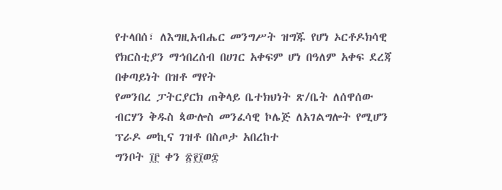የተላበሰ፣ ለእግዚአብሔር መንግሥት ዝግጁ የሆነ ኦርቶዶክሳዊ የክርስቲያን ማኅበረሰብ በሀገር አቀፍም ሆነ በዓለም አቀፍ ደረጃ በቀጣይነት በዝቶ ማየት
የመንበረ ፓትርያርክ ጠቅላይ ቤተክህነት ጽ/ቤት ለሰዋሰው ብርሃን ቅዱስ ጳውሎስ መንፈሳዊ ኮሌጅ ለአገልግሎት የሚሆን ፕራዶ መኪና ገዝቶ በስጦታ አበረከተ
ግንቦት ፲፫ ቀን ፳፻፲ወ፰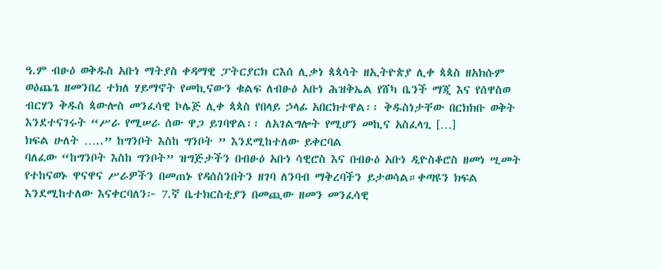ዓ.ም ብፁዕ ወቅዱስ አቡነ ማትያስ ቀዳማዊ ፓትርያርክ ርእሰ ሊቃነ ጳጳሳት ዘኢትዮጵያ ሊቀ ጳጳስ ዘአክሱም ወዕጨጌ ዘመንበረ ተክለ ሃይማኖት የመኪናውን ቁልፍ ለብፁዕ አቡነ ሕዝቅኤል የሸካ ቤንች ማጂ እና የሰዋስወ ብርሃን ቅዱስ ጳውሎስ መንፈሳዊ ኮሌጅ ሊቀ ጳጳስ የበላይ ኃላፊ አበርክተዋል፡፡ ቅዱስነታቸው በርክክቡ ወቅት እንደተናገሩት “ሥራ የሚሠራ ሰው ዋጋ ይገባዋል፡፡ ለአገልግሎት የሚሆን መኪና አስፈላጊ […]
ክፍል ሁለት …..” ከግንቦት እስከ ግንቦት ” እንደሚከተለው ይቀርባል
ባለፈው “ከግንቦት እስከ ግንቦት” ዝግጅታችን በብፁዕ አቡነ ሳዊሮስ እና በብፁዕ አቡነ ዲዮስቆሮስ ዘመነ ሢመት የተከናወኑ ዋናዋና ሥራዎችን በመጠኑ የዳሰስንበትን ዘገባ ለንባብ ማቅረባችን ይታወሳል።ቀጣዩን ክፍል እንደሚከተለው እናቀርባለን፦ 7.ኛ ቤተክርስቲያን በመጪው ዘመን መንፈሳዊ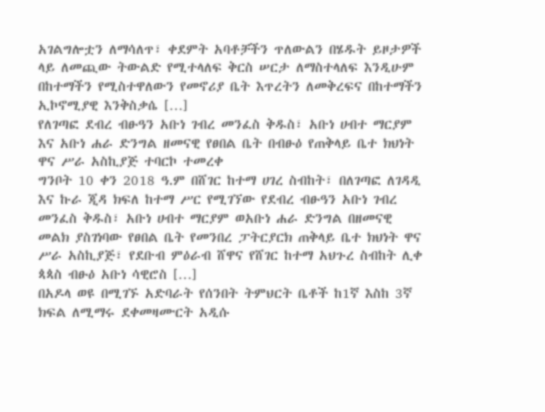አገልግሎቷን ለማሳለጥ፣ ቀደምት አባቶቻችን ጥለውልን በሄዱት ይዞታዎች ላይ ለመጪው ትውልድ የሚተላለፍ ቅርስ ሠርታ ለማስተላለፍ እንዲሁም በከተማችን የሚስተዋለውን የመኖሪያ ቤት እጥረትን ለመቅረፍና በከተማችን ኢኮኖሚያዊ እንቅስቃሴ […]
የለገጣፎ ደብረ ብፁዓን አቡነ ገብረ መንፈስ ቅዱስ፣ አቡነ ሀብተ ማርያም እና አቡነ ሐራ ድንግል ዘመናዊ የፀበል ቤት በብፁዕ የጠቅላይ ቤተ ክህነት ዋና ሥራ አስኪያጅ ተባርኮ ተመረቀ
ግንቦት 10 ቀን 2018 ዓ.ም በሸገር ከተማ ሀገረ ስብከት፣ በለገጣፎ ለገዳዲ እና ኩራ ጂዳ ክፍለ ከተማ ሥር የሚገኘው የደብረ ብፁዓን አቡነ ገብረ መንፈስ ቅዱስ፣ አቡነ ሀብተ ማርያም ወአቡነ ሐራ ድንግል በዘመናዊ መልክ ያስገነባው የፀበል ቤት የመንበረ ፓትርያርክ ጠቅላይ ቤተ ክህነት ዋና ሥራ አስኪያጅ፣ የደቡብ ምዕራብ ሸዋና የሸገር ከተማ አህጉረ ስብከት ሊቀ ጳጳስ ብፁዕ አቡነ ሳዊሮስ […]
በአዶላ ወዩ በሚገኙ አድባራት የሰንበት ትምህርት ቤቶች ከ1ኛ እስከ 3ኛ ክፍል ለሚማሩ ደቀመዛሙርት አዲሱ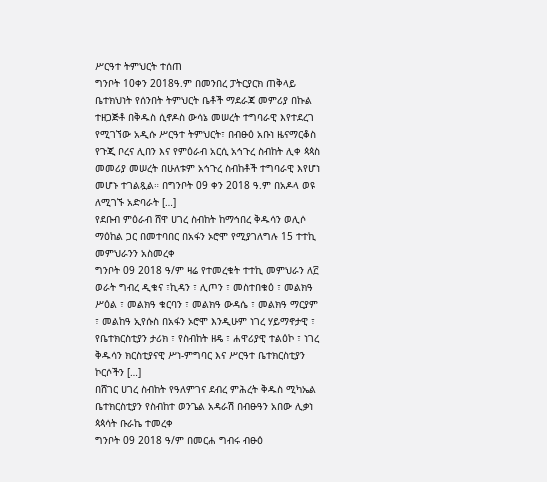ሥርዓተ ትምህርት ተሰጠ
ግንቦት 10ቀን 2018ዓ.ም በመንበረ ፓትርያርክ ጠቅላይ ቤተክህነት የሰንበት ትምህርት ቤቶች ማደራጃ መምሪያ በኩል ተዘጋጅቶ በቅዱስ ሲኖዶስ ውሳኔ መሠረት ተግባራዊ እየተደረገ የሚገኘው አዲሱ ሥርዓተ ትምህርት፣ በብፁዕ አቡነ ዜናማርቆስ የጉጂ ቦረና ሊበን እና የምዕራብ አርሲ አኅጉረ ስብከት ሊቀ ጳጳስ መመሪያ መሠረት በሁለቱም አኅጉረ ስብከቶች ተግባራዊ እየሆነ መሆኑ ተገልጿል። በግንቦት 09 ቀን 2018 ዓ.ም በአዶላ ወዩ ለሚገኙ አድባራት […]
የደቡብ ምዕራብ ሸዋ ሀገረ ስብከት ከማኅበረ ቅዱሳን ወሊሶ ማዕከል ጋር በመተባበር በአፋን ኦሮሞ የሚያገለግሉ 15 ተተኪ መምህራንን አስመረቀ
ግንቦት 09 2018 ዓ/ም ዛሬ የተመረቁት ተተኪ መምህራን ለ፫ ወራት ግብረ ዲቁና ፣ኪዳን ፣ ሊጦን ፣ መስተበቁዕ ፣ መልክዓ ሥዕል ፣ መልክዓ ቁርባን ፣ መልክዓ ውዳሴ ፣ መልክዓ ማርያም ፣ መልከዓ ኢየሱስ በአፋን ኦሮሞ እንዲሁም ነገረ ሃይማኖታዊ ፣ የቤተክርስቲያን ታሪክ ፣ የስብከት ዘዴ ፣ ሐዋሪያዊ ተልዕኮ ፣ ነገረ ቅዱሳን ክርስቲያናዊ ሥነ-ምግባር እና ሥርዓተ ቤተክርስቲያን ኮርሶችን […]
በሸገር ሀገረ ስብከት የዓለምገና ደብረ ምሕረት ቅዱስ ሚካኤል ቤተክርስቲያን የስብከተ ወንጌል አዳራሽ በብፁዓን አበው ሊቃነ ጳጳሳት ቡራኬ ተመረቀ
ግንቦት 09 2018 ዓ/ም በመርሐ ግብሩ ብፁዕ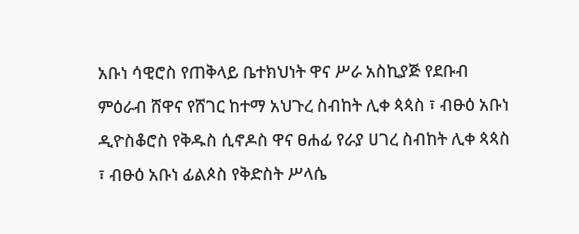አቡነ ሳዊሮስ የጠቅላይ ቤተክህነት ዋና ሥራ አስኪያጅ የደቡብ ምዕራብ ሸዋና የሸገር ከተማ አህጉረ ስብከት ሊቀ ጳጳስ ፣ ብፁዕ አቡነ ዲዮስቆሮስ የቅዱስ ሲኖዶስ ዋና ፀሐፊ የራያ ሀገረ ስብከት ሊቀ ጳጳስ ፣ ብፁዕ አቡነ ፊልጶስ የቅድስት ሥላሴ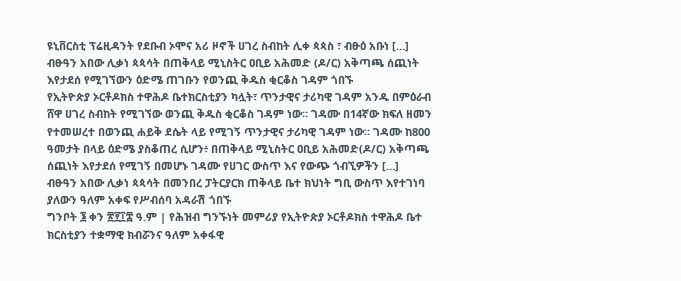ዩኒቨርስቲ ፕሬዚዳንት የደቡብ ኦሞና አሪ ዞኖች ሀገረ ስብከት ሊቀ ጳጳስ ፣ ብፁዕ አቡነ […]
ብፁዓን አበው ሊቃነ ጳጳሳት በጠቅላይ ሚኒስትር ዐቢይ አሕመድ (ዶ/ር) አቅጣጫ ሰጪነት እየታደሰ የሚገኘውን ዕድሜ ጠገቡን የወንጪ ቅዱስ ቂርቆስ ገዳም ጎበኙ
የኢትዮጵያ ኦርቶዶክስ ተዋሕዶ ቤተክርስቲያን ካሏት፣ ጥንታዊና ታሪካዊ ገዳም አንዱ በምዕራብ ሸዋ ሀገረ ስብከት የሚገኘው ወንጪ ቅዱስ ቂርቆስ ገዳም ነው። ገዳሙ በ14ኛው ክፍለ ዘመን የተመሠረተ በወንጪ ሐይቅ ደሴት ላይ የሚገኝ ጥንታዊና ታሪካዊ ገዳም ነው። ገዳሙ ከ800 ዓመታት በላይ ዕድሜ ያስቆጠረ ሲሆን፥ በጠቅላይ ሚኒስትር ዐቢይ አሕመድ(ዶ/ር) አቅጣጫ ሰጪነት እየታደሰ የሚገኝ በመሆኑ ገዳሙ የሀገር ውስጥ እና የውጭ ጎብኚዎችን […]
ብፁዓን አበው ሊቃነ ጳጳሳት በመንበረ ፓትርያርክ ጠቅላይ ቤተ ክህነት ግቢ ውስጥ እየተገነባ ያለውን ዓለም አቀፍ የሥብሰባ አዳራሽ ጎበኙ
ግንቦት ፮ ቀን ፳፻፲፰ ዓ.ም | የሕዝብ ግንኙነት መምሪያ የኢትዮጵያ ኦርቶዶክስ ተዋሕዶ ቤተ ክርስቲያን ተቋማዊ ክብሯንና ዓለም አቀፋዊ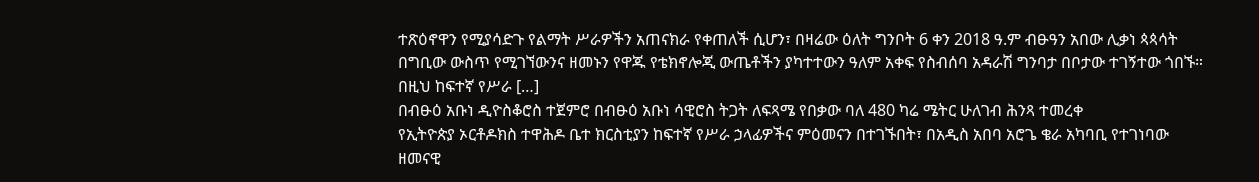ተጽዕኖዋን የሚያሳድጉ የልማት ሥራዎችን አጠናክራ የቀጠለች ሲሆን፣ በዛሬው ዕለት ግንቦት 6 ቀን 2018 ዓ.ም ብፁዓን አበው ሊቃነ ጳጳሳት በግቢው ውስጥ የሚገኘውንና ዘመኑን የዋጁ የቴክኖሎጂ ውጤቶችን ያካተተውን ዓለም አቀፍ የስብሰባ አዳራሽ ግንባታ በቦታው ተገኝተው ጎበኙ። በዚህ ከፍተኛ የሥራ […]
በብፁዕ አቡነ ዲዮስቆሮስ ተጀምሮ በብፁዕ አቡነ ሳዊሮስ ትጋት ለፍጻሜ የበቃው ባለ 480 ካሬ ሜትር ሁለገብ ሕንጻ ተመረቀ
የኢትዮጵያ ኦርቶዶክስ ተዋሕዶ ቤተ ክርስቲያን ከፍተኛ የሥራ ኃላፊዎችና ምዕመናን በተገኙበት፣ በአዲስ አበባ አሮጌ ቄራ አካባቢ የተገነባው ዘመናዊ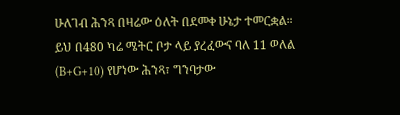ሁለገብ ሕንጻ በዛሬው ዕለት በደመቀ ሁኔታ ተመርቋል። ይህ በ480 ካሬ ሜትር ቦታ ላይ ያረፈውና ባለ 11 ወለል (B+G+10) የሆነው ሕንጻ፣ ግንባታው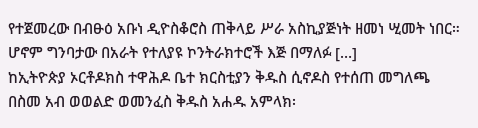የተጀመረው በብፁዕ አቡነ ዲዮስቆሮስ ጠቅላይ ሥራ አስኪያጅነት ዘመነ ሢመት ነበር። ሆኖም ግንባታው በአራት የተለያዩ ኮንትራክተሮች እጅ በማለፉ […]
ከኢትዮጵያ ኦርቶዶክስ ተዋሕዶ ቤተ ክርስቲያን ቅዱስ ሲኖዶስ የተሰጠ መግለጫ
በስመ አብ ወወልድ ወመንፈስ ቅዱስ አሐዱ አምላክ፡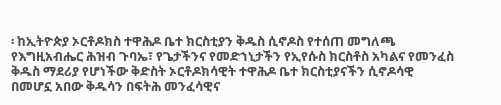፡ ከኢትዮጵያ ኦርቶዶክስ ተዋሕዶ ቤተ ክርስቲያን ቅዱስ ሲኖዶስ የተሰጠ መግለጫ የእግዚአብሔር ሕዝብ ጉባኤ፣ የጌታችንና የመድኀኒታችን የኢየሱስ ክርስቶስ አካልና የመንፈስ ቅዱስ ማደሪያ የሆነችው ቅድስት ኦርቶዶክሳዊት ተዋሕዶ ቤተ ክርስቲያናችን ሲኖዶሳዊ በመሆኗ አበው ቅዱሳን በፍትሕ መንፈሳዊና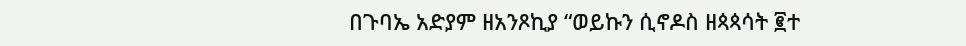በጉባኤ አድያም ዘአንጾኪያ “ወይኩን ሲኖዶስ ዘጳጳሳት ፪ተ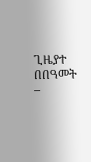ጊዜያተ በበዓመት –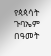የጳጳሳት ጉባኤም በዓመት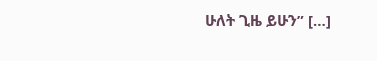ሁለት ጊዜ ይሁን” […]